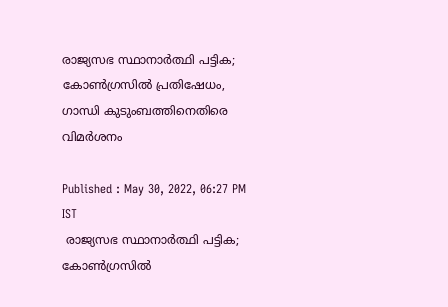രാജ്യസഭ സ്ഥാനാര്‍ത്ഥി പട്ടിക; കോണ്‍ഗ്രസില്‍ പ്രതിഷേധം, ഗാന്ധി കുടുംബത്തിനെതിരെ വിമര്‍ശനം

Published : May 30, 2022, 06:27 PM IST
 രാജ്യസഭ സ്ഥാനാര്‍ത്ഥി പട്ടിക; കോണ്‍ഗ്രസില്‍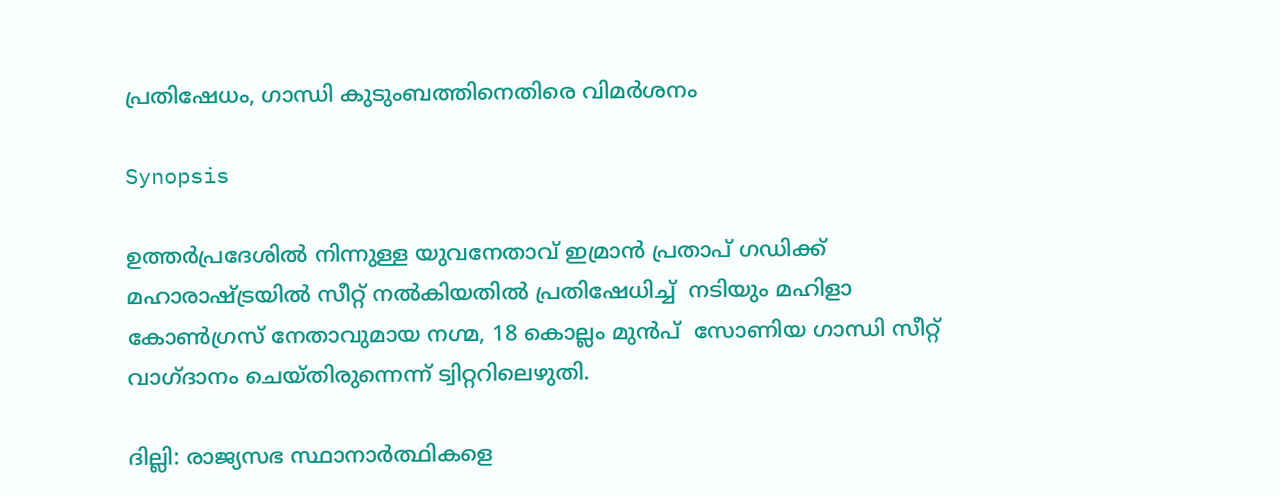പ്രതിഷേധം, ഗാന്ധി കുടുംബത്തിനെതിരെ വിമര്‍ശനം

Synopsis

ഉത്തര്‍പ്രദേശില്‍ നിന്നുള്ള യുവനേതാവ് ഇമ്രാന്‍ പ്രതാപ് ഗഡിക്ക് മഹാരാഷ്ട്രയില്‍ സീറ്റ് നല്‍കിയതില്‍ പ്രതിഷേധിച്ച്  നടിയും മഹിളാ കോണ്‍ഗ്രസ് നേതാവുമായ നഗ്മ, 18 കൊല്ലം മുന്‍പ്  സോണിയ ഗാന്ധി സീറ്റ്  വാഗ്ദാനം ചെയ്തിരുന്നെന്ന് ട്വിറ്ററിലെഴുതി.

ദില്ലി: രാജ്യസഭ സ്ഥാനാര്‍ത്ഥികളെ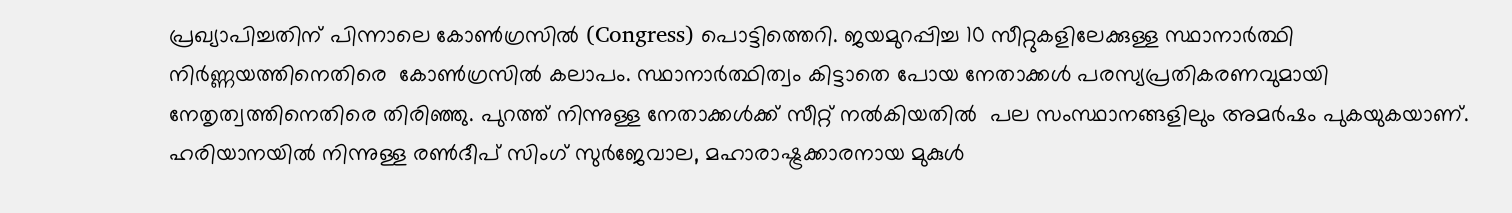പ്രഖ്യാപിച്ചതിന് പിന്നാലെ കോണ്‍ഗ്രസില്‍ (Congress) പൊട്ടിത്തെറി. ജയമുറപ്പിച്ച 10 സീറ്റുകളിലേക്കുള്ള സ്ഥാനാര്‍ത്ഥി നിര്‍ണ്ണയത്തിനെതിരെ  കോണ്‍ഗ്രസില്‍ കലാപം. സ്ഥാനാര്‍ത്ഥിത്വം കിട്ടാതെ പോയ നേതാക്കള്‍ പരസ്യപ്രതികരണവുമായി നേതൃത്വത്തിനെതിരെ തിരിഞ്ഞു. പുറത്ത് നിന്നുള്ള നേതാക്കള്‍ക്ക് സീറ്റ് നല്‍കിയതില്‍  പല സംസ്ഥാനങ്ങളിലും അമര്‍ഷം പുകയുകയാണ്. ഹരിയാനയില്‍ നിന്നുള്ള രണ്‍ദീപ് സിംഗ് സുര്‍ജേവാല, മഹാരാഷ്ട്രക്കാരനായ മുകുള്‍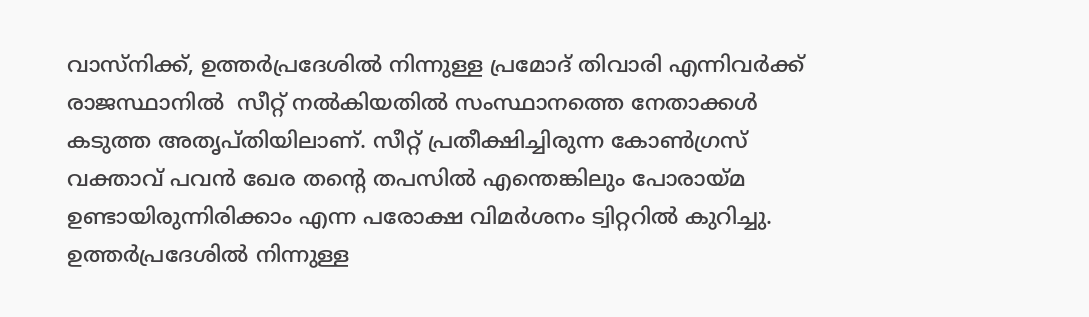വാസ്നിക്ക്, ഉത്തര്‍പ്രദേശില്‍ നിന്നുള്ള പ്രമോദ് തിവാരി എന്നിവര്‍ക്ക് രാജസ്ഥാനില്‍  സീറ്റ് നല്‍കിയതില്‍ സംസ്ഥാനത്തെ നേതാക്കള്‍  കടുത്ത അതൃപ്തിയിലാണ്. സീറ്റ് പ്രതീക്ഷിച്ചിരുന്ന കോണ്‍ഗ്രസ് വക്താവ് പവന്‍ ഖേര തന്‍റെ തപസില്‍ എന്തെങ്കിലും പോരായ്മ ഉണ്ടായിരുന്നിരിക്കാം എന്ന പരോക്ഷ വിമര്‍ശനം ട്വിറ്ററില്‍ കുറിച്ചു. ഉത്തര്‍പ്രദേശില്‍ നിന്നുള്ള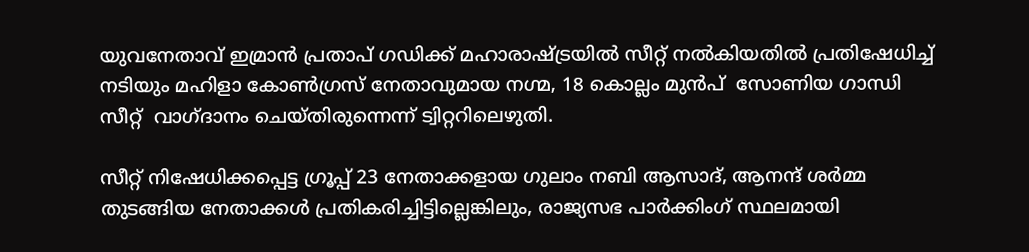യുവനേതാവ് ഇമ്രാന്‍ പ്രതാപ് ഗഡിക്ക് മഹാരാഷ്ട്രയില്‍ സീറ്റ് നല്‍കിയതില്‍ പ്രതിഷേധിച്ച്  നടിയും മഹിളാ കോണ്‍ഗ്രസ് നേതാവുമായ നഗ്മ, 18 കൊല്ലം മുന്‍പ്  സോണിയ ഗാന്ധി സീറ്റ്  വാഗ്ദാനം ചെയ്തിരുന്നെന്ന് ട്വിറ്ററിലെഴുതി.

സീറ്റ് നിഷേധിക്കപ്പെട്ട ഗ്രൂപ്പ് 23 നേതാക്കളായ ഗുലാം നബി ആസാദ്, ആനന്ദ് ശര്‍മ്മ തുടങ്ങിയ നേതാക്കള്‍ പ്രതികരിച്ചിട്ടില്ലെങ്കിലും, രാജ്യസഭ പാര്‍ക്കിംഗ് സ്ഥലമായി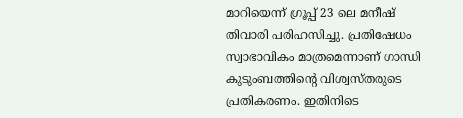മാറിയെന്ന് ഗ്രൂപ്പ് 23 ലെ മനീഷ് തിവാരി പരിഹസിച്ചു. പ്രതിഷേധം സ്വാഭാവികം മാത്രമെന്നാണ് ഗാന്ധി കുടുംബത്തിന്‍റെ വിശ്വസ്തരുടെ പ്രതികരണം. ഇതിനിടെ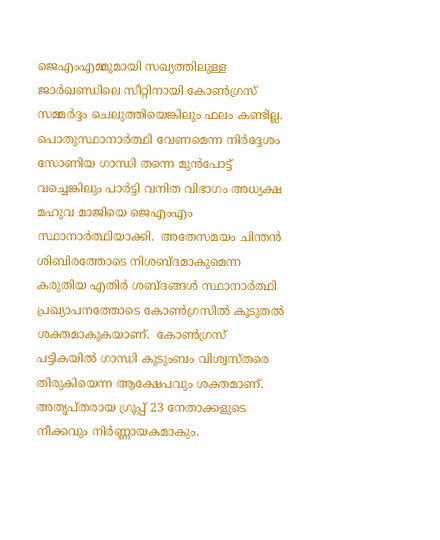ജെഎംഎമ്മുമായി സഖ്യത്തിലുള്ള  ജാര്‍ഖണ്ഡിലെ സീറ്റിനായി കോണ്‍ഗ്രസ് സമ്മര്‍ദ്ദം ചെലുത്തിയെങ്കിലും ഫലം കണ്ടില്ല. പൊതുസ്ഥാനാര്‍ത്ഥി വേണമെന്ന നിര്‍ദ്ദേശം സോണിയ ഗാന്ധി തന്നെ മുന്‍പോട്ട് വച്ചെങ്കിലും പാര്‍ട്ടി വനിത വിഭാഗം അധ്യക്ഷ മഹുവ മാജിയെ ജെഎംഎം സ്ഥാനാര്‍ത്ഥിയാക്കി.  അതേസമയം ചിന്തന്‍ ശിബിരത്തോടെ നിശബ്ദമാകുമെന്ന കരുതിയ എതിര്‍ ശബ്ദങ്ങള്‍ സ്ഥാനാര്‍ത്ഥി പ്രഖ്യാപനത്തോടെ കോണ്‍ഗ്രസില്‍ കൂടുതല്‍ ശക്തമാകുകയാണ്.  കോണ്‍ഗ്രസ് പട്ടികയില്‍ ഗാന്ധി കുടുംബം വിശ്വസ്തരെ തിരുകിയെന്ന ആക്ഷേപവും ശക്തമാണ്. അതൃപ്തരായ ഗ്രൂപ്പ് 23 നേതാക്കളുടെ നീക്കവും നിര്‍ണ്ണായകമാകും.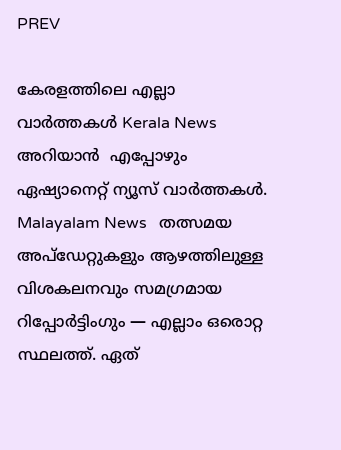PREV

കേരളത്തിലെ എല്ലാ വാർത്തകൾ Kerala News അറിയാൻ  എപ്പോഴും ഏഷ്യാനെറ്റ് ന്യൂസ് വാർത്തകൾ.  Malayalam News   തത്സമയ അപ്‌ഡേറ്റുകളും ആഴത്തിലുള്ള വിശകലനവും സമഗ്രമായ റിപ്പോർട്ടിംഗും — എല്ലാം ഒരൊറ്റ സ്ഥലത്ത്. ഏത്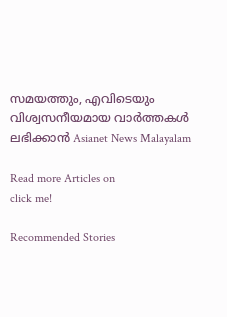സമയത്തും, എവിടെയും വിശ്വസനീയമായ വാർത്തകൾ ലഭിക്കാൻ Asianet News Malayalam

Read more Articles on
click me!

Recommended Stories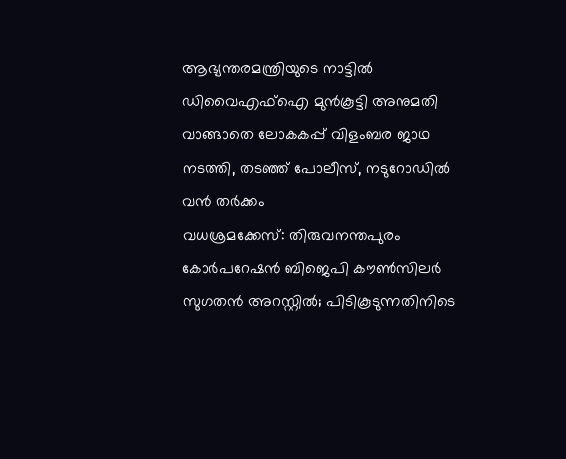ആഭ്യന്തരമന്ത്രിയുടെ നാട്ടിൽ ഡിവൈഎഫ്ഐ മുൻകൂട്ടി അനുമതി വാങ്ങാതെ ലോകകപ്പ് വിളംബര ജാഥ നടത്തി, തടഞ്ഞ് പോലീസ്, നടുറോഡിൽ വൻ തർക്കം
വധശ്രമക്കേസ്: തിരുവനന്തപുരം കോർപറേഷൻ ബിജെപി കൗൺസിലർ സുഗതൻ അറസ്റ്റിൽ; പിടികൂടുന്നതിനിടെ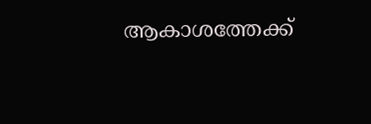ആകാശത്തേക്ക്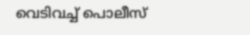വെടിവച്ച് പൊലീസ്